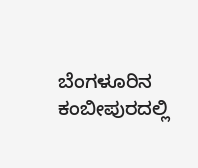ಬೆಂಗಳೂರಿನ ಕಂಬೀಪುರದಲ್ಲಿ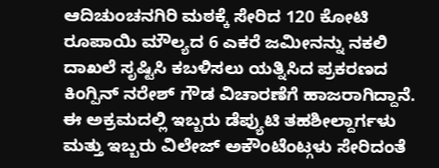ಆದಿಚುಂಚನಗಿರಿ ಮಠಕ್ಕೆ ಸೇರಿದ 120 ಕೋಟಿ ರೂಪಾಯಿ ಮೌಲ್ಯದ 6 ಎಕರೆ ಜಮೀನನ್ನು ನಕಲಿ ದಾಖಲೆ ಸೃಷ್ಟಿಸಿ ಕಬಳಿಸಲು ಯತ್ನಿಸಿದ ಪ್ರಕರಣದ ಕಿಂಗ್ಪಿನ್ ನರೇಶ್ ಗೌಡ ವಿಚಾರಣೆಗೆ ಹಾಜರಾಗಿದ್ದಾನೆ.
ಈ ಅಕ್ರಮದಲ್ಲಿ ಇಬ್ಬರು ಡೆಪ್ಯುಟಿ ತಹಶೀಲ್ದಾರ್ಗಳು ಮತ್ತು ಇಬ್ಬರು ವಿಲೇಜ್ ಅಕೌಂಟೆಂಟ್ಗಳು ಸೇರಿದಂತೆ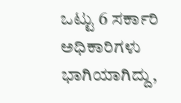ಒಟ್ಟು 6 ಸರ್ಕಾರಿ ಅಧಿಕಾರಿಗಳು ಭಾಗಿಯಾಗಿದ್ದು,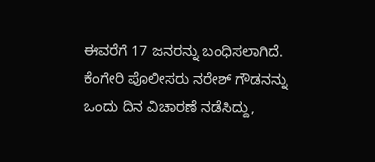ಈವರೆಗೆ 17 ಜನರನ್ನು ಬಂಧಿಸಲಾಗಿದೆ.
ಕೆಂಗೇರಿ ಪೊಲೀಸರು ನರೇಶ್ ಗೌಡನನ್ನು ಒಂದು ದಿನ ವಿಚಾರಣೆ ನಡೆಸಿದ್ದು,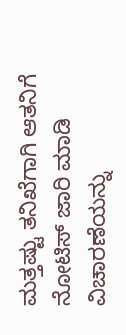ಮತ್ತಷ್ಟು ತನಿಖೆಗಾಗಿ ಆತನಿಗೆ ನೋಟಿಸ್ ಜಾರಿ ಮಾಡಿ ವಿಚಾರಣೆಯನ್ನು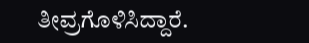ತೀವ್ರಗೊಳಿಸಿದ್ದಾರೆ.